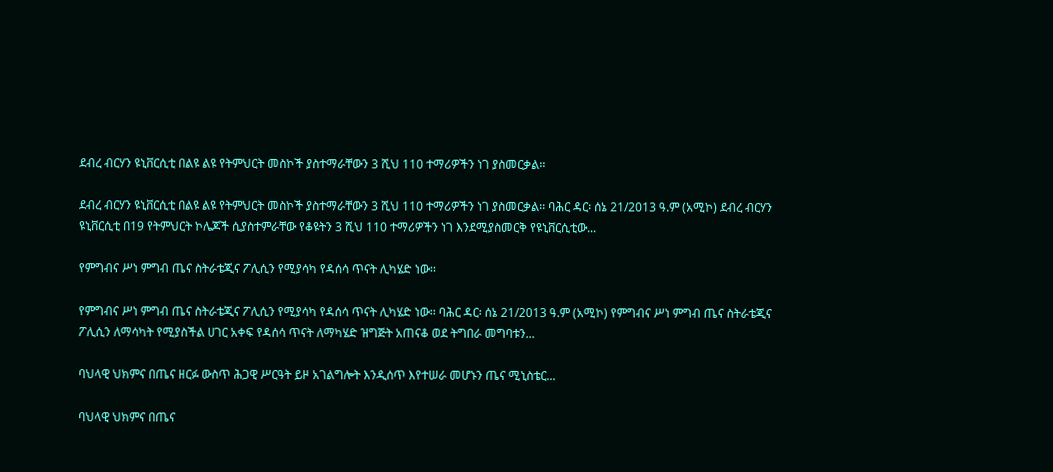ደብረ ብርሃን ዩኒቨርሲቲ በልዩ ልዩ የትምህርት መስኮች ያስተማራቸውን 3 ሺህ 110 ተማሪዎችን ነገ ያስመርቃል፡፡

ደብረ ብርሃን ዩኒቨርሲቲ በልዩ ልዩ የትምህርት መስኮች ያስተማራቸውን 3 ሺህ 110 ተማሪዎችን ነገ ያስመርቃል፡፡ ባሕር ዳር፡ ሰኔ 21/2013 ዓ.ም (አሚኮ) ደብረ ብርሃን ዩኒቨርሲቲ በ19 የትምህርት ኮሌጆች ሲያስተምራቸው የቆዩትን 3 ሺህ 110 ተማሪዎችን ነገ እንደሚያስመርቅ የዩኒቨርሲቲው...

የምግብና ሥነ ምግብ ጤና ስትራቴጂና ፖሊሲን የሚያሳካ የዳሰሳ ጥናት ሊካሄድ ነው፡፡

የምግብና ሥነ ምግብ ጤና ስትራቴጂና ፖሊሲን የሚያሳካ የዳሰሳ ጥናት ሊካሄድ ነው፡፡ ባሕር ዳር፡ ሰኔ 21/2013 ዓ.ም (አሚኮ) የምግብና ሥነ ምግብ ጤና ስትራቴጂና ፖሊሲን ለማሳካት የሚያስችል ሀገር አቀፍ የዳሰሳ ጥናት ለማካሄድ ዝግጅት አጠናቆ ወደ ትግበራ መግባቱን...

ባህላዊ ህክምና በጤና ዘርፉ ውስጥ ሕጋዊ ሥርዓት ይዞ አገልግሎት እንዲሰጥ እየተሠራ መሆኑን ጤና ሚኒስቴር...

ባህላዊ ህክምና በጤና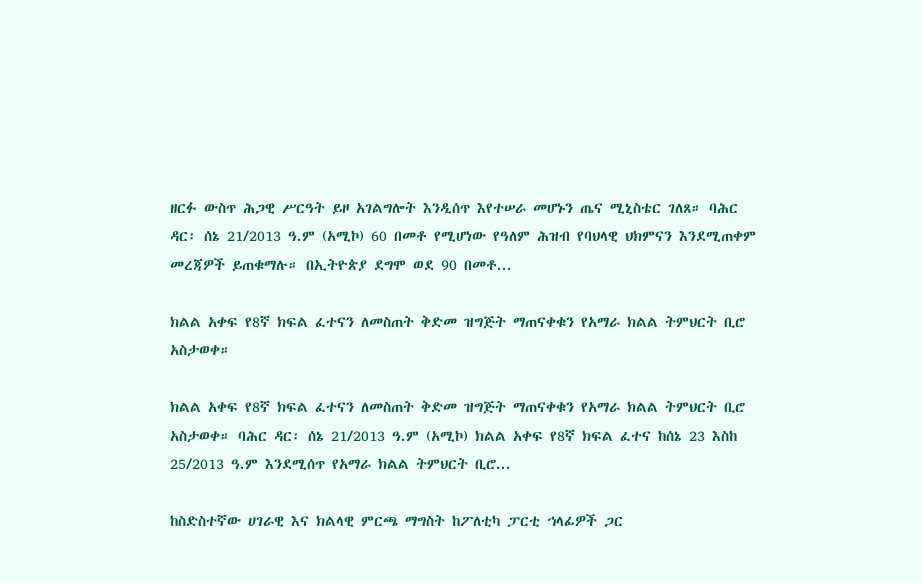ዘርፉ ውስጥ ሕጋዊ ሥርዓት ይዞ አገልግሎት እንዲሰጥ እየተሠራ መሆኑን ጤና ሚኒስቴር ገለጸ። ባሕር ዳር፡ ሰኔ 21/2013 ዓ.ም (አሚኮ) 60 በመቶ የሚሆነው የዓለም ሕዝብ የባህላዊ ህክምናን እንደሚጠቀም መረጃዎች ይጠቁማሉ። በኢትዮጵያ ደግሞ ወደ 90 በመቶ...

ክልል አቀፍ የ8ኛ ክፍል ፈተናን ለመስጠት ቅድመ ዝግጅት ማጠናቀቁን የአማራ ክልል ትምህርት ቢሮ አስታወቀ።

ክልል አቀፍ የ8ኛ ክፍል ፈተናን ለመስጠት ቅድመ ዝግጅት ማጠናቀቁን የአማራ ክልል ትምህርት ቢሮ አስታወቀ። ባሕር ዳር፡ ሰኔ 21/2013 ዓ.ም (አሚኮ) ክልል አቀፍ የ8ኛ ክፍል ፈተና ከሰኔ 23 እስከ 25/2013 ዓ.ም እንደሚሰጥ የአማራ ክልል ትምህርት ቢሮ...

ከስድስተኛው ሀገራዊ እና ክልላዊ ምርጫ ማግስት ከፖለቲካ ፓርቲ ኀላፊዎች ጋር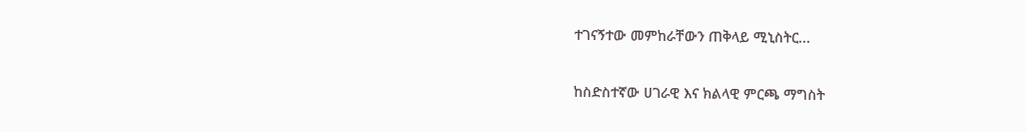ተገናኝተው መምከራቸውን ጠቅላይ ሚኒስትር...

ከስድስተኛው ሀገራዊ እና ክልላዊ ምርጫ ማግስት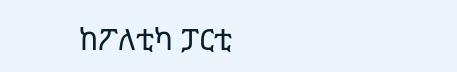ከፖለቲካ ፓርቲ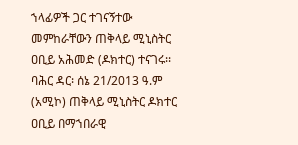ኀላፊዎች ጋር ተገናኝተው መምከራቸውን ጠቅላይ ሚኒስትር ዐቢይ አሕመድ (ዶክተር) ተናገሩ፡፡ ባሕር ዳር፡ ሰኔ 21/2013 ዓ.ም (አሚኮ) ጠቅላይ ሚኒስትር ዶክተር ዐቢይ በማኀበራዊ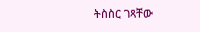ትስስር ገጻቸው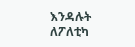እንዳሉት ለፖለቲካ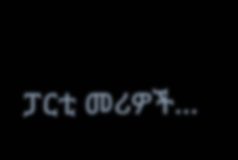ፓርቲ መሪዎች...